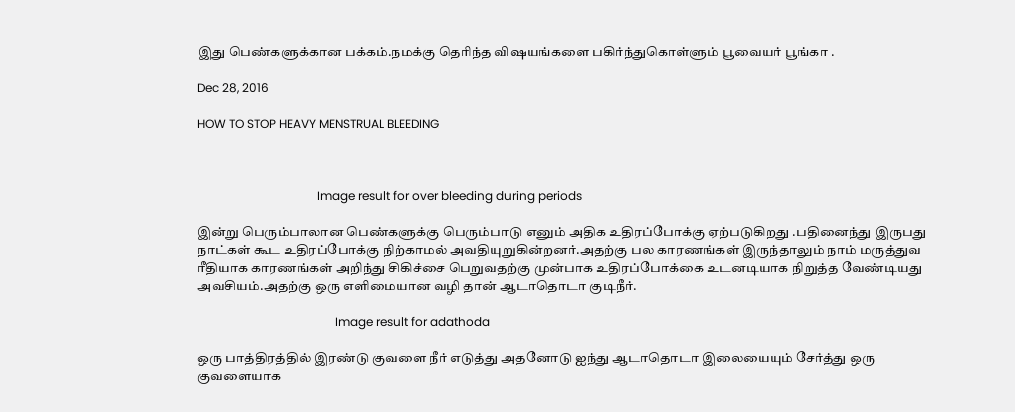இது பெண்களுக்கான பக்கம்.நமக்கு தெரிந்த விஷயங்களை பகிர்ந்துகொள்ளும் பூவையர் பூங்கா .

Dec 28, 2016

HOW TO STOP HEAVY MENSTRUAL BLEEDING



                                        Image result for over bleeding during periods

இன்று பெரும்பாலான பெண்களுக்கு பெரும்பாடு எனும் அதிக உதிரப்போக்கு ஏற்படுகிறது .பதினைந்து இருபது நாட்கள் கூட உதிரப்போக்கு நிற்காமல் அவதியுறுகின்றனர்.அதற்கு பல காரணங்கள் இருந்தாலும் நாம் மருத்துவ ரீதியாக காரணங்கள் அறிந்து சிகிச்சை பெறுவதற்கு முன்பாக உதிரப்போக்கை உடனடியாக நிறுத்த வேண்டியது அவசியம்.அதற்கு ஒரு எளிமையான வழி தான் ஆடாதொடா குடிநீர்.

                                              Image result for adathoda

ஒரு பாத்திரத்தில் இரண்டு குவளை நீர் எடுத்து அதனோடு ஐந்து ஆடாதொடா இலையையும் சேர்த்து ஒரு குவளையாக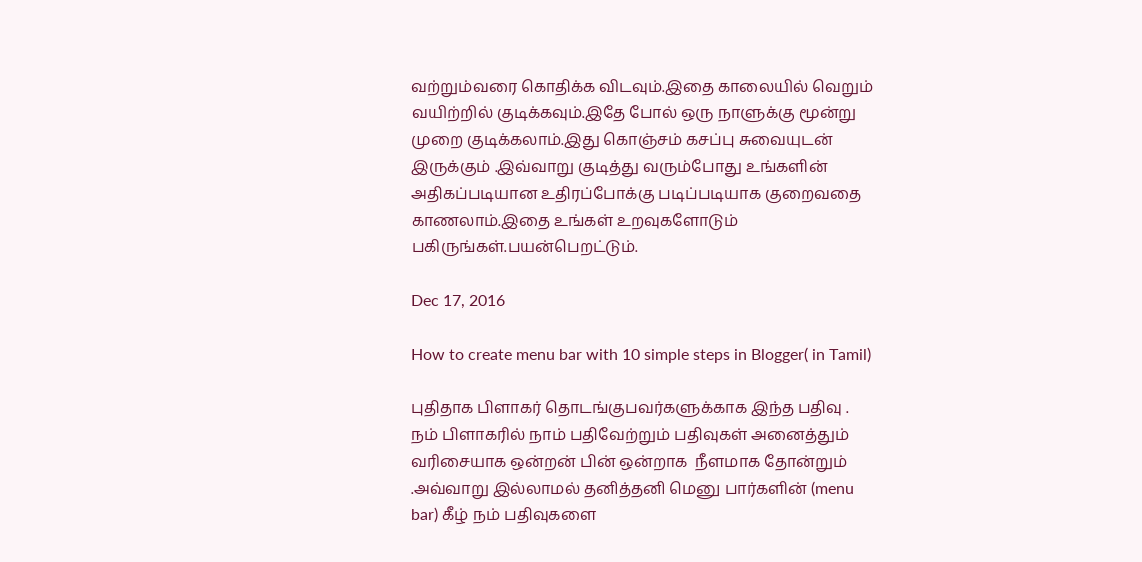வற்றும்வரை கொதிக்க விடவும்.இதை காலையில் வெறும் வயிற்றில் குடிக்கவும்.இதே போல் ஒரு நாளுக்கு மூன்று முறை குடிக்கலாம்.இது கொஞ்சம் கசப்பு சுவையுடன் இருக்கும் .இவ்வாறு குடித்து வரும்போது உங்களின் அதிகப்படியான உதிரப்போக்கு படிப்படியாக குறைவதை காணலாம்.இதை உங்கள் உறவுகளோடும் பகிருங்கள்.பயன்பெறட்டும்.

Dec 17, 2016

How to create menu bar with 10 simple steps in Blogger( in Tamil)

புதிதாக பிளாகர் தொடங்குபவர்களுக்காக இந்த பதிவு .
நம் பிளாகரில் நாம் பதிவேற்றும் பதிவுகள் அனைத்தும் வரிசையாக ஒன்றன் பின் ஒன்றாக  நீளமாக தோன்றும் .அவ்வாறு இல்லாமல் தனித்தனி மெனு பார்களின் (menu bar) கீழ் நம் பதிவுகளை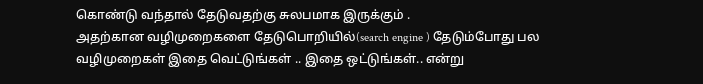கொண்டு வந்தால் தேடுவதற்கு சுலபமாக இருக்கும் .
அதற்கான வழிமுறைகளை தேடுபொறியில்(search engine ) தேடும்போது பல வழிமுறைகள் இதை வெட்டுங்கள் .. இதை ஒட்டுங்கள்.. என்று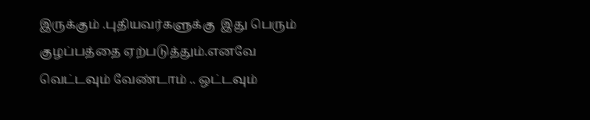இருக்கும் .புதியவர்களுக்கு  இது பெரும் குழப்பத்தை ஏற்படுத்தும்.எனவே வெட்டவும் வேண்டாம் .. ஒட்டவும்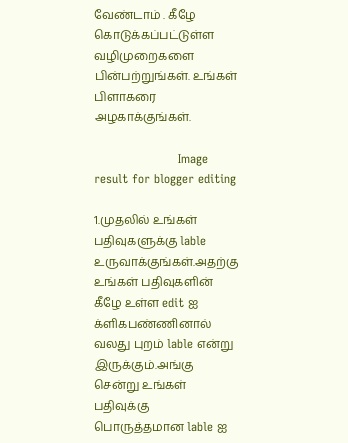வேண்டாம் . கீழே கொடுக்கப்பட்டுள்ள வழிமுறைகளை பின்பற்றுங்கள். உங்கள் பிளாகரை அழகாக்குங்கள்.

                     Image result for blogger editing

1.முதலில் உங்கள் பதிவுகளுக்கு lable உருவாக்குங்கள்.அதற்கு உங்கள் பதிவுகளின் கீழே உள்ள edit ஐ க்ளிகபண்ணினால் வலது புறம் lable என்று இருக்கும்.அங்கு சென்று உங்கள் பதிவுக்கு பொருத்தமான lable ஐ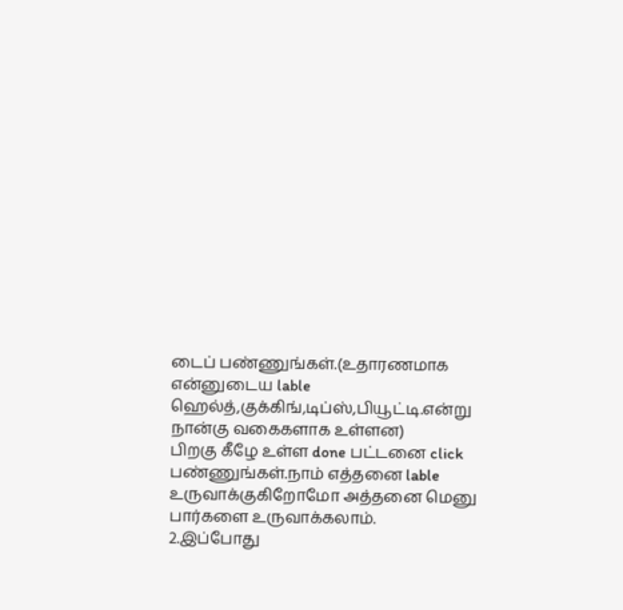டைப் பண்ணுங்கள்.(உதாரணமாக என்னுடைய lable ஹெல்த்,குக்கிங்,டிப்ஸ்,பியூட்டி.என்று நான்கு வகைகளாக உள்ளன)
பிறகு கீழே உள்ள done பட்டனை click பண்ணுங்கள்.நாம் எத்தனை lable உருவாக்குகிறோமோ அத்தனை மெனு பார்களை உருவாக்கலாம்.
2.இப்போது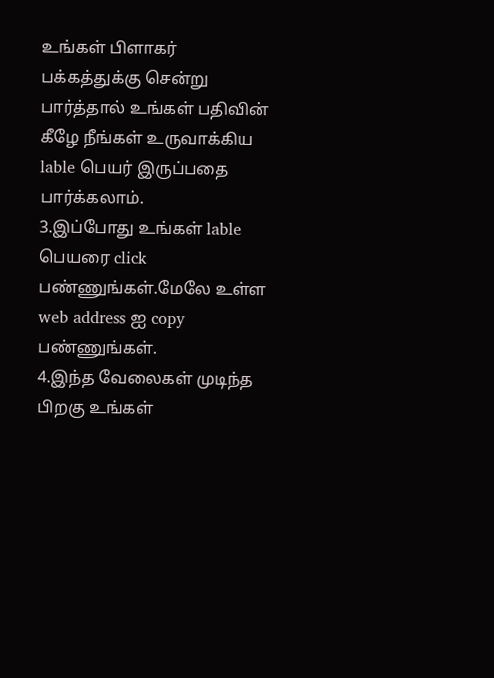உங்கள் பிளாகர் பக்கத்துக்கு சென்று பார்த்தால் உங்கள் பதிவின் கீழே நீங்கள் உருவாக்கிய lable பெயர் இருப்பதை பார்க்கலாம்.
3.இப்போது உங்கள் lable பெயரை click பண்ணுங்கள்.மேலே உள்ள web address ஐ copy பண்ணுங்கள்.
4.இந்த வேலைகள் முடிந்த பிறகு உங்கள்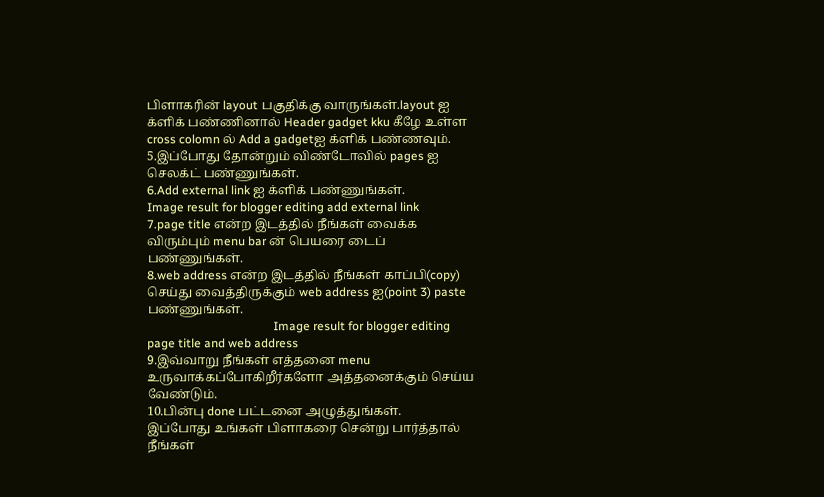பிளாகரின் layout பகுதிக்கு வாருங்கள்.layout ஐ க்ளிக் பண்ணினால் Header gadget kku கீழே உள்ள cross colomn ல் Add a gadgetஐ க்ளிக் பண்ணவும்.
5.இப்போது தோன்றும் விண்டோவில் pages ஐ செலக்ட் பண்ணுங்கள்.
6.Add external link ஐ க்ளிக் பண்ணுங்கள்.
Image result for blogger editing add external link
7.page title என்ற இடத்தில் நீங்கள் வைக்க விரும்பும் menu bar ன் பெயரை டைப் பண்ணுங்கள்.
8.web address என்ற இடத்தில் நீங்கள் காப்பி(copy) செய்து வைத்திருக்கும் web address ஐ(point 3) paste பண்ணுங்கள்.
                                          Image result for blogger editing  page title and web address
9.இவ்வாறு நீங்கள் எத்தனை menu உருவாக்கப்போகிறீர்களோ அத்தனைக்கும் செய்ய வேண்டும்.
10.பின்பு done பட்டனை அழுத்துங்கள்.
இப்போது உங்கள் பிளாகரை சென்று பார்த்தால் நீங்கள்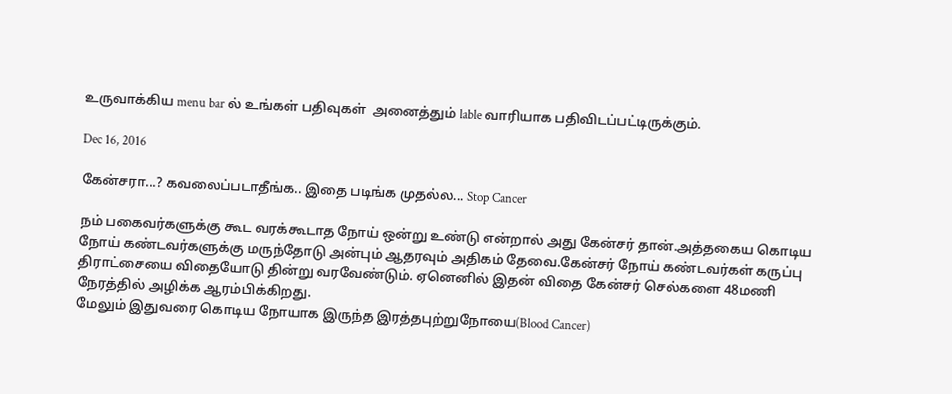உருவாக்கிய menu bar ல் உங்கள் பதிவுகள்  அனைத்தும் lable வாரியாக பதிவிடப்பட்டிருக்கும்.

Dec 16, 2016

கேன்சரா...? கவலைப்படாதீங்க.. இதை படிங்க முதல்ல... Stop Cancer

நம் பகைவர்களுக்கு கூட வரக்கூடாத நோய் ஒன்று உண்டு என்றால் அது கேன்சர் தான்.அத்தகைய கொடிய நோய் கண்டவர்களுக்கு மருந்தோடு அன்பும் ஆதரவும் அதிகம் தேவை.கேன்சர் நோய் கண்டவர்கள் கருப்பு திராட்சையை விதையோடு தின்று வரவேண்டும். ஏனெனில் இதன் விதை கேன்சர் செல்களை 48மணி நேரத்தில் அழிக்க ஆரம்பிக்கிறது.
மேலும் இதுவரை கொடிய நோயாக இருந்த இரத்தபுற்றுநோயை(Blood Cancer)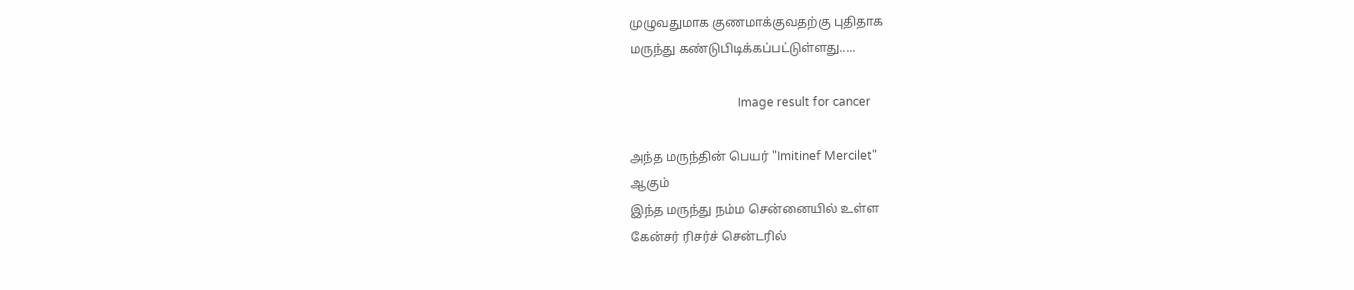முழுவதுமாக குணமாக்குவதற்கு புதிதாக
மருந்து கண்டுபிடிக்கப்பட்டுள்ளது.....

                                    Image result for cancer

அந்த மருந்தின் பெயர் "Imitinef Mercilet"
ஆகும்
இந்த மருந்து நம்ம சென்னையில் உள்ள
கேன்சர் ரிசர்ச் சென்டரில்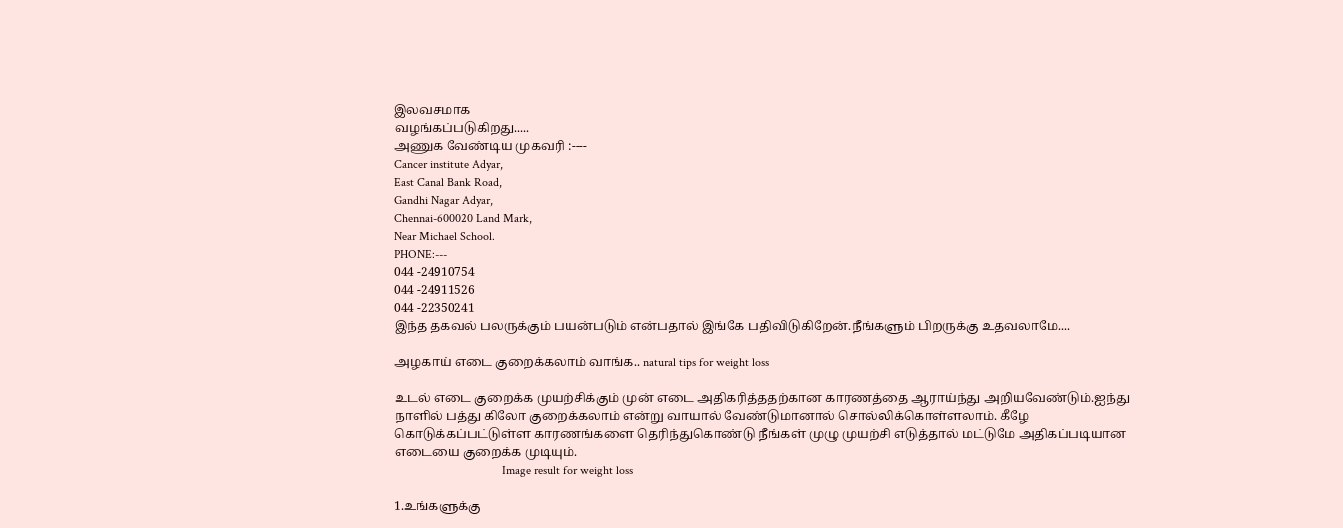இலவசமாக
வழங்கப்படுகிறது.....
அணுக வேண்டிய முகவரி :----
Cancer institute Adyar,
East Canal Bank Road,
Gandhi Nagar Adyar,
Chennai-600020 Land Mark,
Near Michael School.
PHONE:---
044 -24910754
044 -24911526
044 -22350241
இந்த தகவல் பலருக்கும் பயன்படும் என்பதால் இங்கே பதிவிடுகிறேன்.நீங்களும் பிறருக்கு உதவலாமே....

அழகாய் எடை குறைக்கலாம் வாங்க.. natural tips for weight loss

உடல் எடை குறைக்க முயற்சிக்கும் முன் எடை அதிகரித்ததற்கான காரணத்தை ஆராய்ந்து அறியவேண்டும்.ஐந்து நாளில் பத்து கிலோ குறைக்கலாம் என்று வாயால் வேண்டுமானால் சொல்லிக்கொள்ளலாம். கீழே கொடுக்கப்பட்டுள்ள காரணங்களை தெரிந்துகொண்டு நீங்கள் முழு முயற்சி எடுத்தால் மட்டுமே அதிகப்படியான எடையை குறைக்க முடியும்.
                                    Image result for weight loss

1.உங்களுக்கு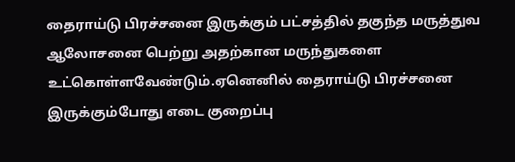தைராய்டு பிரச்சனை இருக்கும் பட்சத்தில் தகுந்த மருத்துவ ஆலோசனை பெற்று அதற்கான மருந்துகளை உட்கொள்ளவேண்டும்.ஏனெனில் தைராய்டு பிரச்சனை இருக்கும்போது எடை குறைப்பு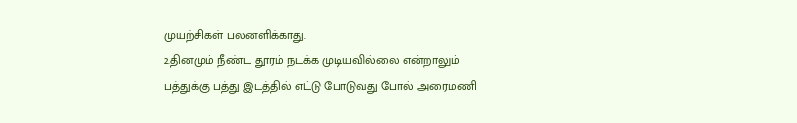முயற்சிகள் பலனளிக்காது.
2.தினமும் நீண்ட தூரம் நடக்க முடியவில்லை என்றாலும் பத்துக்கு பத்து இடத்தில் எட்டு போடுவது போல் அரைமணி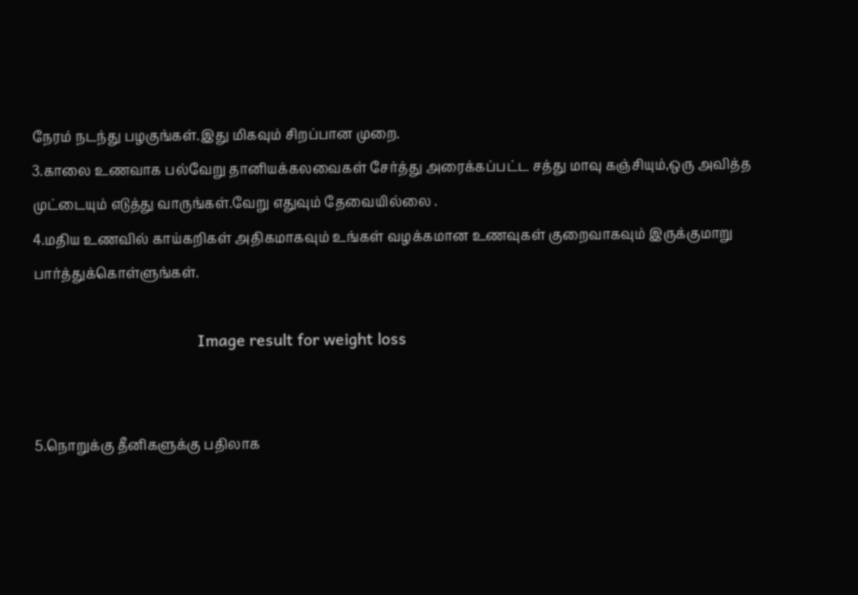நேரம் நடந்து பழகுங்கள்.இது மிகவும் சிறப்பான முறை.
3.காலை உணவாக பல்வேறு தானியக்கலவைகள் சேர்த்து அரைக்கப்பட்ட சத்து மாவு கஞ்சியும்,ஒரு அவித்த முட்டையும் எடுத்து வாருங்கள்.வேறு எதுவும் தேவையில்லை .
4.மதிய உணவில் காய்கறிகள் அதிகமாகவும் உங்கள் வழக்கமான உணவுகள் குறைவாகவும் இருக்குமாறு பார்த்துக்கொள்ளுங்கள்.

                                         Image result for weight loss


5.நொறுக்கு தீனிகளுக்கு பதிலாக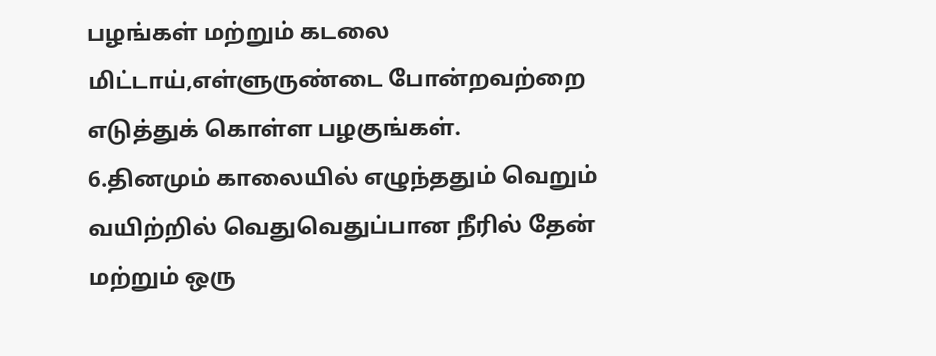பழங்கள் மற்றும் கடலை மிட்டாய்,எள்ளுருண்டை போன்றவற்றை எடுத்துக் கொள்ள பழகுங்கள்.
6.தினமும் காலையில் எழுந்ததும் வெறும் வயிற்றில் வெதுவெதுப்பான நீரில் தேன் மற்றும் ஒரு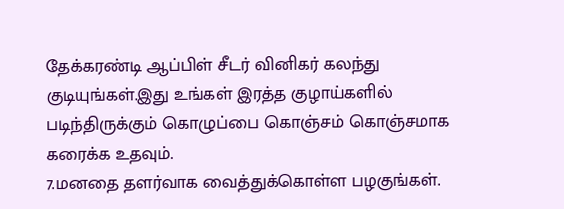தேக்கரண்டி ஆப்பிள் சீடர் வினிகர் கலந்து குடியுங்கள்.இது உங்கள் இரத்த குழாய்களில் படிந்திருக்கும் கொழுப்பை கொஞ்சம் கொஞ்சமாக கரைக்க உதவும்.
7.மனதை தளர்வாக வைத்துக்கொள்ள பழகுங்கள்.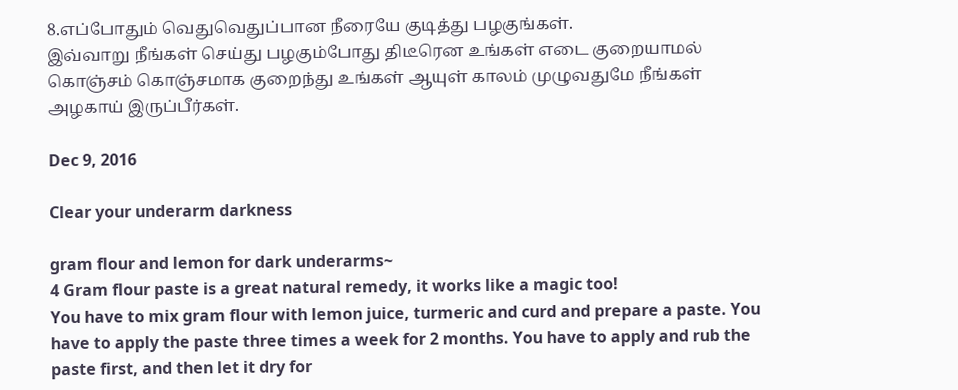8.எப்போதும் வெதுவெதுப்பான நீரையே குடித்து பழகுங்கள்.
இவ்வாறு நீங்கள் செய்து பழகும்போது திடீரென உங்கள் எடை குறையாமல் கொஞ்சம் கொஞ்சமாக குறைந்து உங்கள் ஆயுள் காலம் முழுவதுமே நீங்கள் அழகாய் இருப்பீர்கள்.

Dec 9, 2016

Clear your underarm darkness

gram flour and lemon for dark underarms~
4 Gram flour paste is a great natural remedy, it works like a magic too!
You have to mix gram flour with lemon juice, turmeric and curd and prepare a paste. You have to apply the paste three times a week for 2 months. You have to apply and rub the paste first, and then let it dry for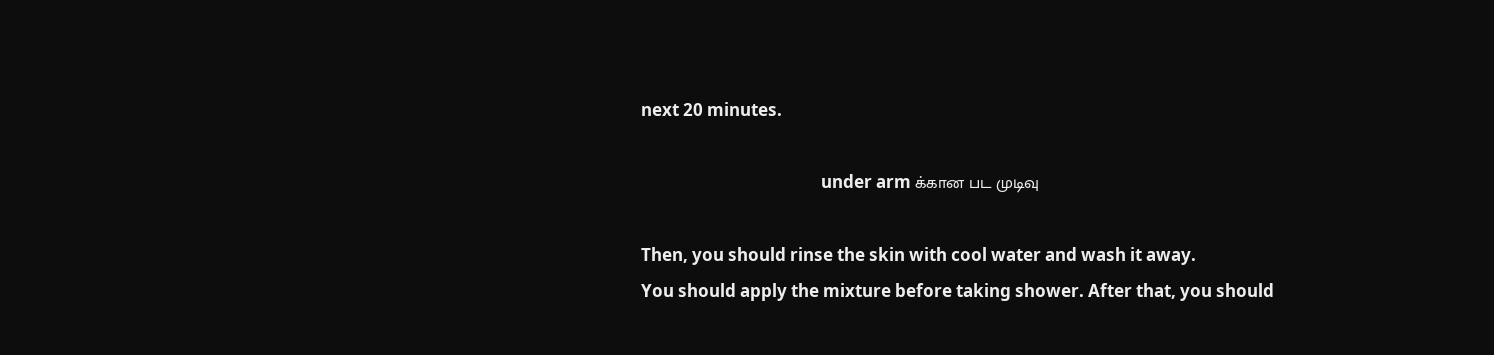next 20 minutes.

                                             under arm க்கான பட முடிவு

Then, you should rinse the skin with cool water and wash it away.
You should apply the mixture before taking shower. After that, you should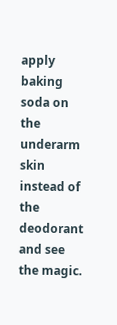apply baking soda on the underarm skin instead of the deodorant and see the magic.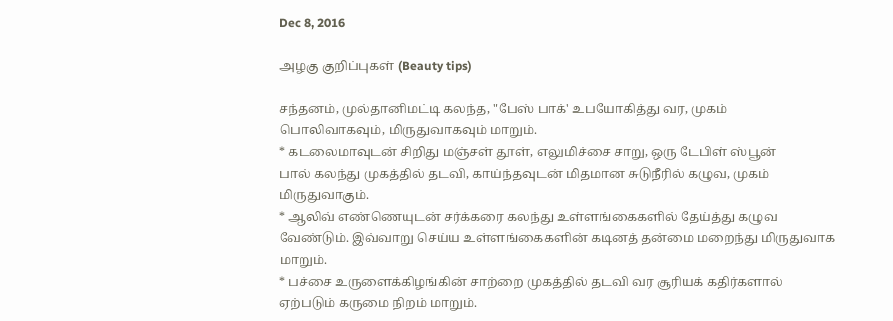Dec 8, 2016

அழகு குறிப்புகள் (Beauty tips)

சந்தனம், முல்தானிமட்டி கலந்த, "பேஸ் பாக்' உபயோகித்து வர, முகம்
பொலிவாகவும், மிருதுவாகவும் மாறும்.
* கடலைமாவுடன் சிறிது மஞ்சள் தூள், எலுமிச்சை சாறு, ஒரு டேபிள் ஸ்பூன்
பால் கலந்து முகத்தில் தடவி, காய்ந்தவுடன் மிதமான சுடுநீரில் கழுவ, முகம்
மிருதுவாகும்.
* ஆலிவ் எண்ணெயுடன் சர்க்கரை கலந்து உள்ளங்கைகளில் தேய்த்து கழுவ
வேண்டும். இவ்வாறு செய்ய உள்ளங்கைகளின் கடினத் தன்மை மறைந்து மிருதுவாக
மாறும்.
* பச்சை உருளைக்கிழங்கின் சாற்றை முகத்தில் தடவி வர சூரியக் கதிர்களால்
ஏற்படும் கருமை நிறம் மாறும்.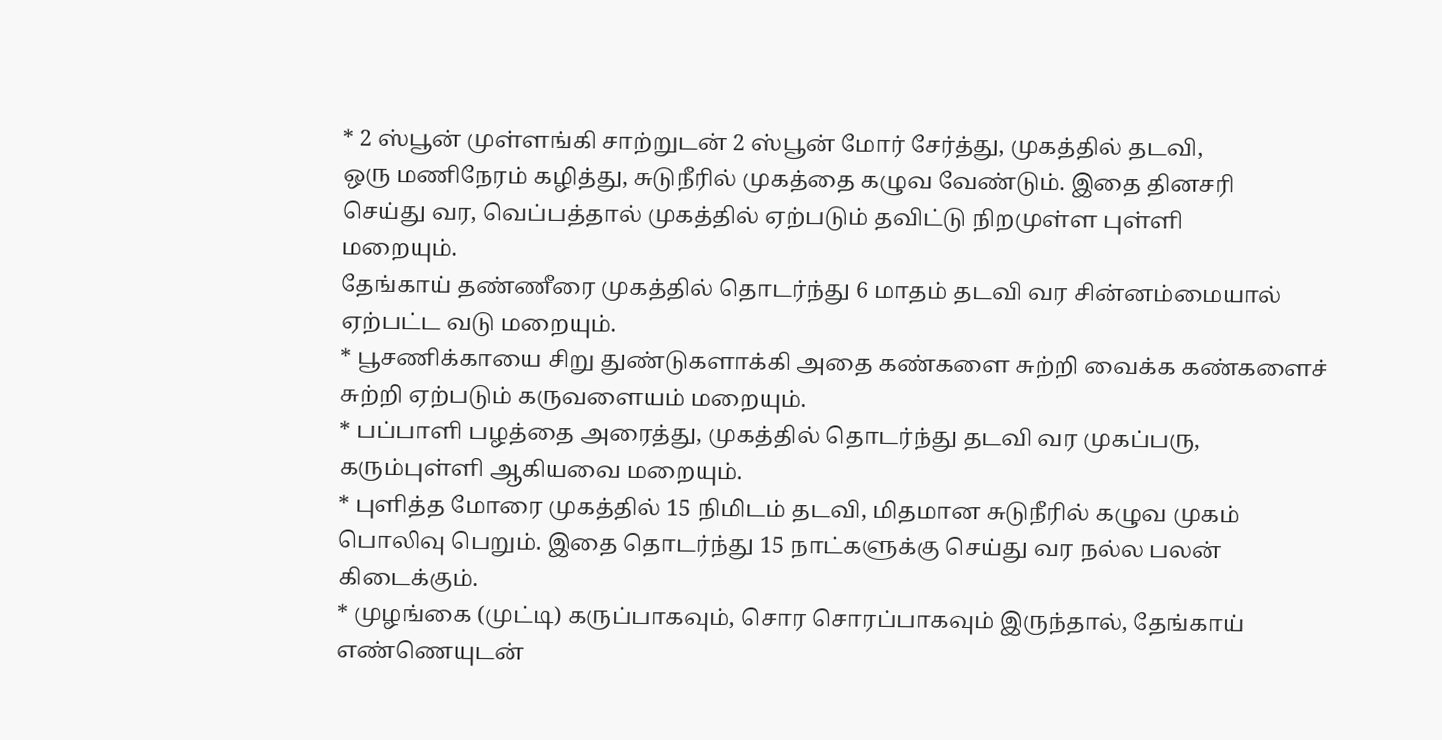* 2 ஸ்பூன் முள்ளங்கி சாற்றுடன் 2 ஸ்பூன் மோர் சேர்த்து, முகத்தில் தடவி,
ஒரு மணிநேரம் கழித்து, சுடுநீரில் முகத்தை கழுவ வேண்டும். இதை தினசரி
செய்து வர, வெப்பத்தால் முகத்தில் ஏற்படும் தவிட்டு நிறமுள்ள புள்ளி
மறையும்.
தேங்காய் தண்ணீரை முகத்தில் தொடர்ந்து 6 மாதம் தடவி வர சின்னம்மையால்
ஏற்பட்ட வடு மறையும்.
* பூசணிக்காயை சிறு துண்டுகளாக்கி அதை கண்களை சுற்றி வைக்க கண்களைச்
சுற்றி ஏற்படும் கருவளையம் மறையும்.
* பப்பாளி பழத்தை அரைத்து, முகத்தில் தொடர்ந்து தடவி வர முகப்பரு,
கரும்புள்ளி ஆகியவை மறையும்.
* புளித்த மோரை முகத்தில் 15 நிமிடம் தடவி, மிதமான சுடுநீரில் கழுவ முகம்
பொலிவு பெறும். இதை தொடர்ந்து 15 நாட்களுக்கு செய்து வர நல்ல பலன்
கிடைக்கும்.
* முழங்கை (முட்டி) கருப்பாகவும், சொர சொரப்பாகவும் இருந்தால், தேங்காய்
எண்ணெயுடன்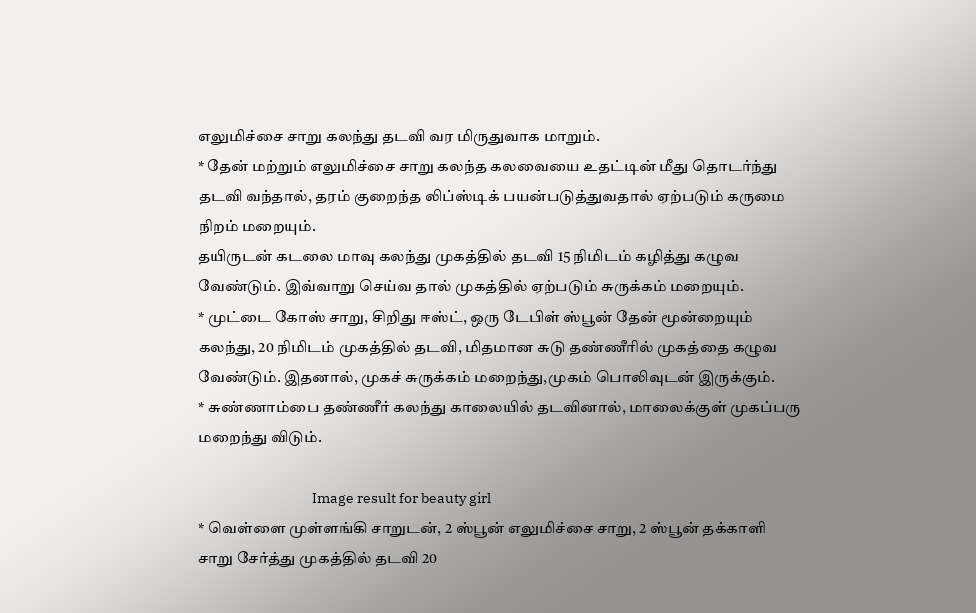எலுமிச்சை சாறு கலந்து தடவி வர மிருதுவாக மாறும்.
* தேன் மற்றும் எலுமிச்சை சாறு கலந்த கலவையை உதட்டின் மீது தொடர்ந்து
தடவி வந்தால், தரம் குறைந்த லிப்ஸ்டிக் பயன்படுத்துவதால் ஏற்படும் கருமை
நிறம் மறையும்.
தயிருடன் கடலை மாவு கலந்து முகத்தில் தடவி 15 நிமிடம் கழித்து கழுவ
வேண்டும். இவ்வாறு செய்வ தால் முகத்தில் ஏற்படும் சுருக்கம் மறையும்.
* முட்டை கோஸ் சாறு, சிறிது ஈஸ்ட், ஒரு டேபிள் ஸ்பூன் தேன் மூன்றையும்
கலந்து, 20 நிமிடம் முகத்தில் தடவி, மிதமான சுடு தண்ணீரில் முகத்தை கழுவ
வேண்டும். இதனால், முகச் சுருக்கம் மறைந்து,முகம் பொலிவுடன் இருக்கும்.
* சுண்ணாம்பை தண்ணீர் கலந்து காலையில் தடவினால், மாலைக்குள் முகப்பரு
மறைந்து விடும்.

                                      Image result for beauty girl
* வெள்ளை முள்ளங்கி சாறுடன், 2 ஸ்பூன் எலுமிச்சை சாறு, 2 ஸ்பூன் தக்காளி
சாறு சேர்த்து முகத்தில் தடவி 20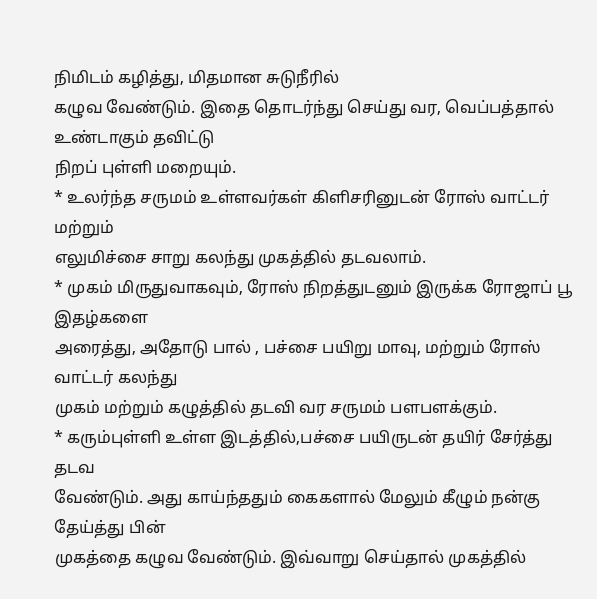நிமிடம் கழித்து, மிதமான சுடுநீரில்
கழுவ வேண்டும். இதை தொடர்ந்து செய்து வர, வெப்பத்தால் உண்டாகும் தவிட்டு
நிறப் புள்ளி மறையும்.
* உலர்ந்த சருமம் உள்ளவர்கள் கிளிசரினுடன் ரோஸ் வாட்டர் மற்றும்
எலுமிச்சை சாறு கலந்து முகத்தில் தடவலாம்.
* முகம் மிருதுவாகவும், ரோஸ் நிறத்துடனும் இருக்க ரோஜாப் பூ இதழ்களை
அரைத்து, அதோடு பால் , பச்சை பயிறு மாவு, மற்றும் ரோஸ் வாட்டர் கலந்து
முகம் மற்றும் கழுத்தில் தடவி வர சருமம் பளபளக்கும்.
* கரும்புள்ளி உள்ள இடத்தில்,பச்சை பயிருடன் தயிர் சேர்த்து தடவ
வேண்டும். அது காய்ந்ததும் கைகளால் மேலும் கீழும் நன்கு தேய்த்து பின்
முகத்தை கழுவ வேண்டும். இவ்வாறு செய்தால் முகத்தில்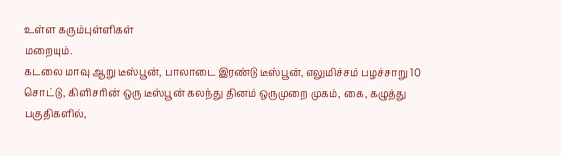உள்ள கரும்புள்ளிகள்
மறையும்.
கடலை மாவு ஆறு டீஸ்பூன், பாலாடை இரண்டு டீஸ்பூன், எலுமிச்சம் பழச்சாறு 10
சொட்டு, கிளிசரின் ஒரு டீஸ்பூன் கலந்து தினம் ஒருமுறை முகம், கை, கழுத்து
பகுதிகளில்,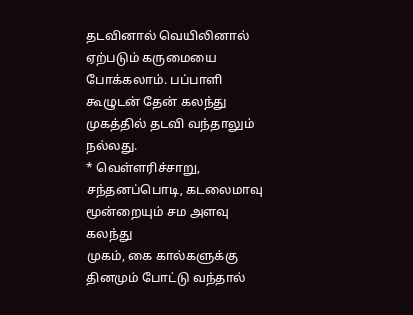தடவினால் வெயிலினால் ஏற்படும் கருமையை போக்கலாம். பப்பாளி
கூழுடன் தேன் கலந்து முகத்தில் தடவி வந்தாலும் நல்லது.
* வெள்ளரிச்சாறு, சந்தனப்பொடி, கடலைமாவு மூன்றையும் சம அளவு கலந்து
முகம், கை கால்களுக்கு தினமும் போட்டு வந்தால்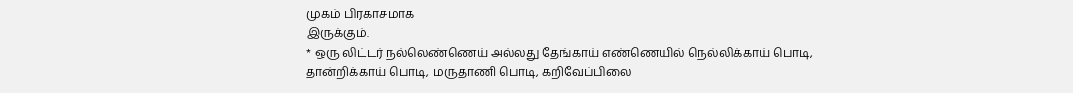முகம் பிரகாசமாக
இருக்கும்.
* ஒரு லிட்டர் நல்லெண்ணெய் அல்லது தேங்காய் எண்ணெயில் நெல்லிக்காய் பொடி,
தான்றிக்காய் பொடி, மருதாணி பொடி, கறிவேப்பிலை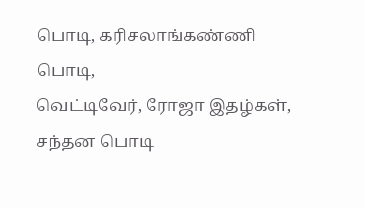பொடி, கரிசலாங்கண்ணி பொடி,
வெட்டிவேர், ரோஜா இதழ்கள், சந்தன பொடி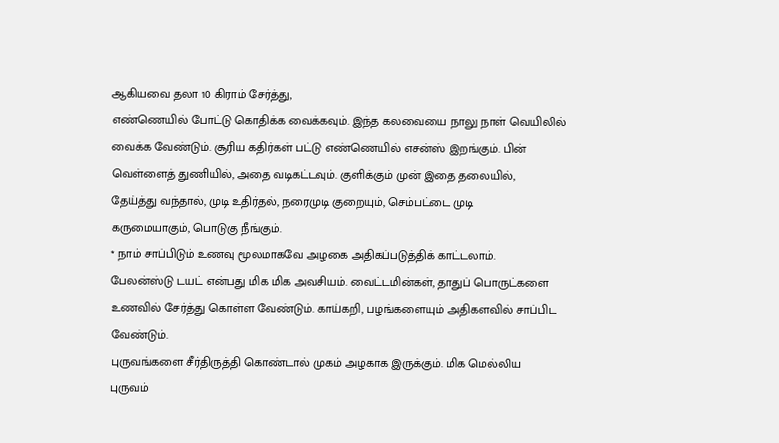ஆகியவை தலா 10 கிராம் சேர்த்து,
எண்ணெயில் போட்டு கொதிக்க வைக்கவும். இந்த கலவையை நாலு நாள் வெயிலில்
வைக்க வேண்டும். சூரிய கதிர்கள் பட்டு எண்ணெயில் எசன்ஸ் இறங்கும். பின்
வெள்ளைத் துணியில், அதை வடிகட்டவும். குளிக்கும் முன் இதை தலையில்,
தேய்த்து வந்தால், முடி உதிர்தல், நரைமுடி குறையும், செம்பட்டை முடி
கருமையாகும், பொடுகு நீங்கும்.
* நாம் சாப்பிடும் உணவு மூலமாகவே அழகை அதிகப்படுத்திக் காட்டலாம்.
பேலன்ஸ்டு டயட் என்பது மிக மிக அவசியம். வைட்டமின்கள், தாதுப் பொருட்களை
உணவில் சேர்த்து கொள்ள வேண்டும். காய்கறி, பழங்களையும் அதிகளவில் சாப்பிட
வேண்டும்.
புருவங்களை சீர்திருத்தி கொண்டால் முகம் அழகாக இருக்கும். மிக மெல்லிய
புருவம்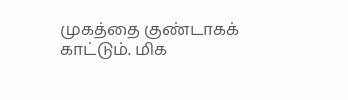முகத்தை குண்டாகக் காட்டும். மிக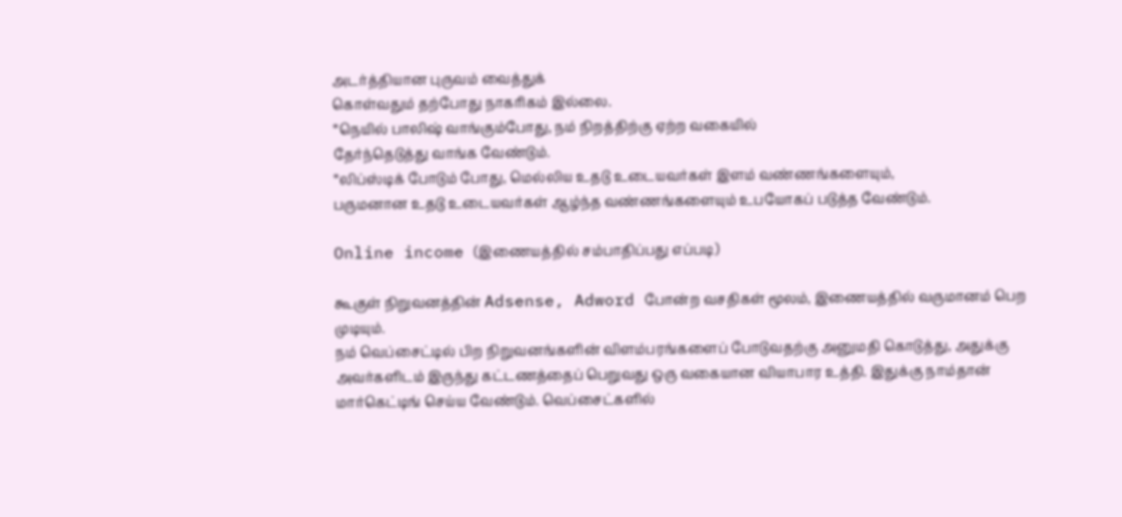அடர்த்தியான புருவம் வைத்துக்
கொள்வதும் தற்போது நாகரிகம் இல்லை.
*நெயில் பாலிஷ் வாங்கும்போது, நம் நிறத்திற்கு ஏற்ற வகையில்
தேர்ந்தெடுத்து வாங்க வேண்டும்.
*லிப்ஸ்டிக் போடும் போது, மெல்லிய உதடு உடையவர்கள் இளம் வண்ணங்களையும்,
பருமனான உதடு உடையவர்கள் ஆழ்ந்த வண்ணங்களையும் உபயோகப் படுத்த வேண்டும்.

Online income (இணையத்தில் சம்பாதிப்பது எப்படி)

கூகுள் நிறுவனத்தின் Adsense, Adword போன்ற வசதிகள் மூலம், இணையத்தில் வருமானம் பெற முடியும்.
நம் வெப்சைட்டில் பிற நிறுவனங்களின் விளம்பரங்களைப் போடுவதற்கு அனுமதி கொடுத்து, அதுக்கு அவர்களிடம் இருந்து கட்டணத்தைப் பெறுவது ஒரு வகையான வியாபார உத்தி. இதுக்கு நாம்தான் மார்கெட்டிங் செய்ய வேண்டும். வெப்சைட்களில்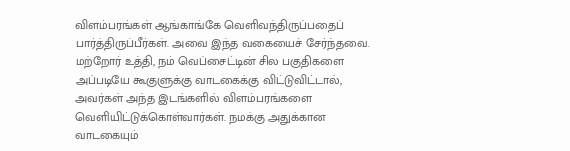விளம்பரங்கள் ஆங்காங்கே வெளிவந்திருப்பதைப் பார்த்திருப்பீர்கள். அவை இந்த வகையைச் சேர்ந்தவை.
மற்றோர் உத்தி, நம் வெப்சைட்டின் சில பகுதிகளை அப்படியே கூகுளுக்கு வாடகைக்கு விட்டுவிட்டால், அவர்கள் அந்த இடங்களில் விளம்பரங்களை வெளியிட்டுக்கொள்வார்கள். நமக்கு அதுக்கான வாடகையும்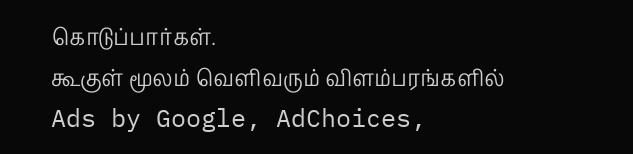கொடுப்பார்கள்.
கூகுள் மூலம் வெளிவரும் விளம்பரங்களில் Ads by Google, AdChoices,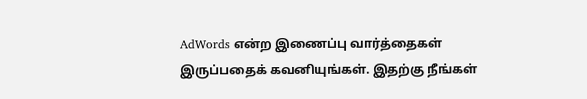AdWords என்ற இணைப்பு வார்த்தைகள் இருப்பதைக் கவனியுங்கள். இதற்கு நீங்கள்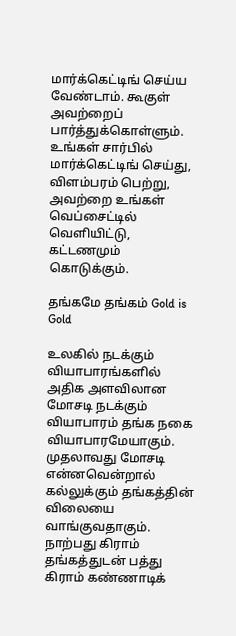மார்க்கெட்டிங் செய்ய வேண்டாம். கூகுள் அவற்றைப் பார்த்துக்கொள்ளும். உங்கள் சார்பில் மார்க்கெட்டிங் செய்து, விளம்பரம் பெற்று, அவற்றை உங்கள் வெப்சைட்டில் வெளியிட்டு, கட்டணமும் கொடுக்கும்.

தங்கமே தங்கம் Gold is Gold

உலகில் நடக்கும் வியாபாரங்களில் அதிக அளவிலான மோசடி நடக்கும் வியாபாரம் தங்க நகை வியாபாரமேயாகும். முதலாவது மோசடி என்னவென்றால் கல்லுக்கும் தங்கத்தின் விலையை வாங்குவதாகும். நாற்பது கிராம் தங்கத்துடன் பத்து கிராம் கண்ணாடிக்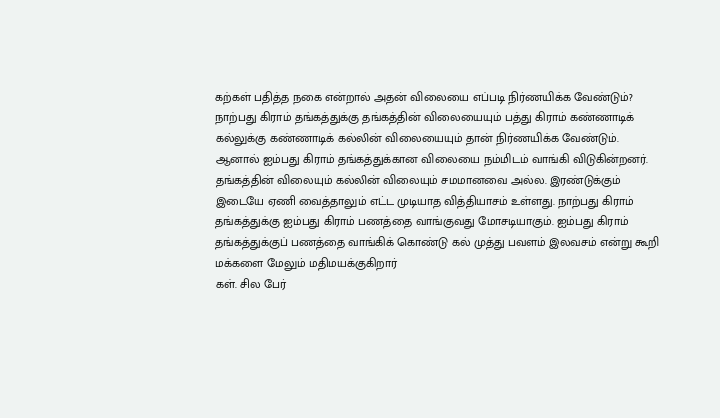கற்கள் பதித்த நகை என்றால் அதன் விலையை எப்படி நிர்ணயிக்க வேண்டும்? நாற்பது கிராம் தங்கத்துக்கு தங்கத்தின் விலையையும் பத்து கிராம் கண்ணாடிக் கல்லுக்கு கண்ணாடிக் கல்லின் விலையையும் தான் நிர்ணயிக்க வேண்டும். ஆனால் ஐம்பது கிராம் தங்கத்துக்கான விலையை நம்மிடம் வாங்கி விடுகின்றனர். தங்கத்தின் விலையும் கல்லின் விலையும் சமமானவை அல்ல. இரண்டுக்கும் இடையே ஏணி வைத்தாலும் எட்ட முடியாத வித்தியாசம் உள்ளது. நாற்பது கிராம் தங்கத்துக்கு ஐம்பது கிராம் பணத்தை வாங்குவது மோசடியாகும். ஐம்பது கிராம் தங்கத்துக்குப் பணத்தை வாங்கிக் கொண்டு கல் முத்து பவளம் இலவசம் என்று கூறி மக்களை மேலும் மதிமயக்குகிறார்
கள். சில பேர்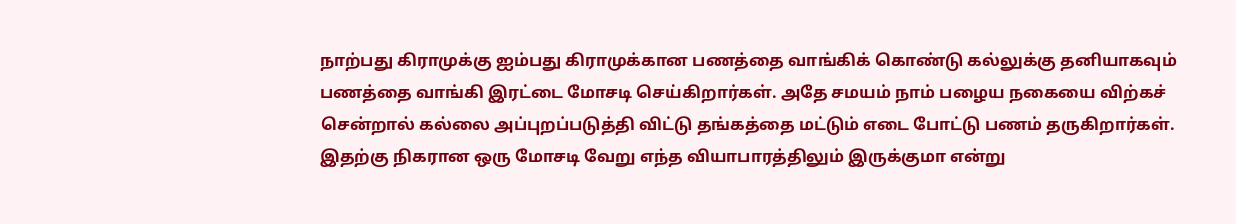நாற்பது கிராமுக்கு ஐம்பது கிராமுக்கான பணத்தை வாங்கிக் கொண்டு கல்லுக்கு தனியாகவும் பணத்தை வாங்கி இரட்டை மோசடி செய்கிறார்கள். அதே சமயம் நாம் பழைய நகையை விற்கச் சென்றால் கல்லை அப்புறப்படுத்தி விட்டு தங்கத்தை மட்டும் எடை போட்டு பணம் தருகிறார்கள். இதற்கு நிகரான ஒரு மோசடி வேறு எந்த வியாபாரத்திலும் இருக்குமா என்று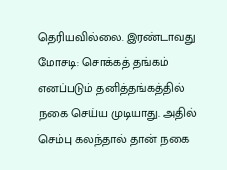தெரியவில்லை. இரண்டாவது மோசடி: சொக்கத் தங்கம் எனப்படும் தனித்தங்கத்தில் நகை செய்ய முடியாது. அதில் செம்பு கலந்தால் தான் நகை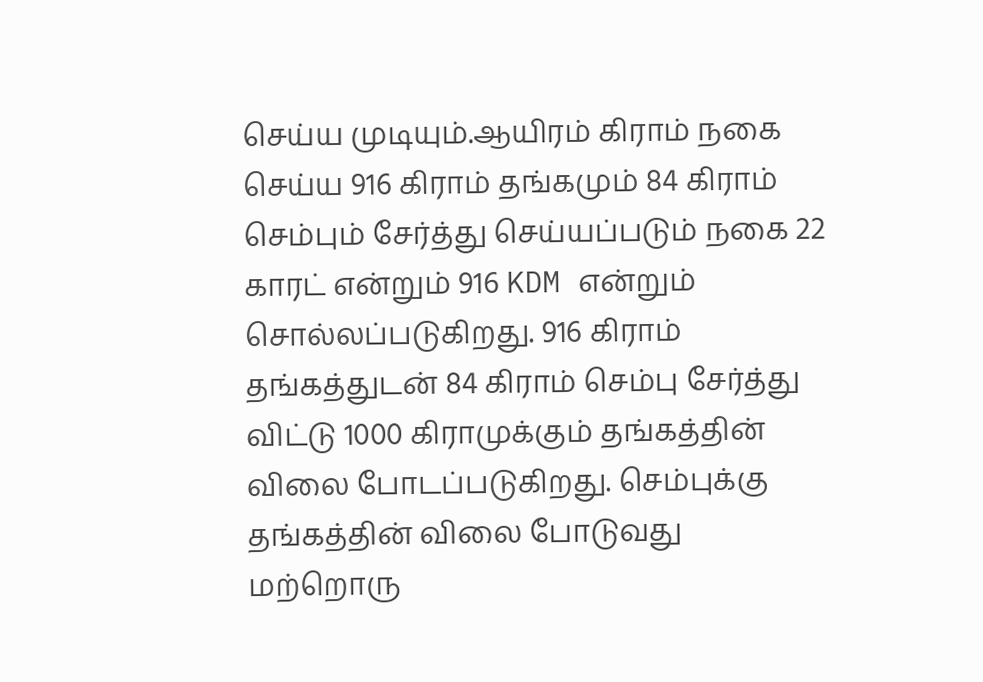செய்ய முடியும்.ஆயிரம் கிராம் நகை செய்ய 916 கிராம் தங்கமும் 84 கிராம் செம்பும் சேர்த்து செய்யப்படும் நகை 22 காரட் என்றும் 916 KDM என்றும் சொல்லப்படுகிறது. 916 கிராம் தங்கத்துடன் 84 கிராம் செம்பு சேர்த்து விட்டு 1000 கிராமுக்கும் தங்கத்தின் விலை போடப்படுகிறது. செம்புக்கு தங்கத்தின் விலை போடுவது மற்றொரு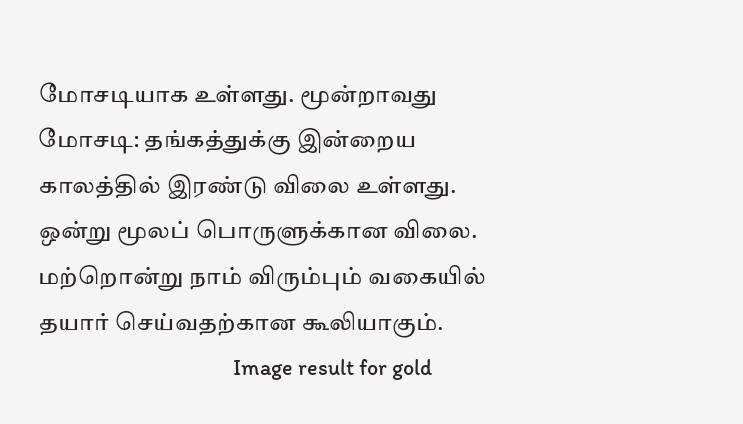மோசடியாக உள்ளது. மூன்றாவது மோசடி: தங்கத்துக்கு இன்றைய காலத்தில் இரண்டு விலை உள்ளது. ஒன்று மூலப் பொருளுக்கான விலை. மற்றொன்று நாம் விரும்பும் வகையில் தயார் செய்வதற்கான கூலியாகும்.
                                       Image result for gold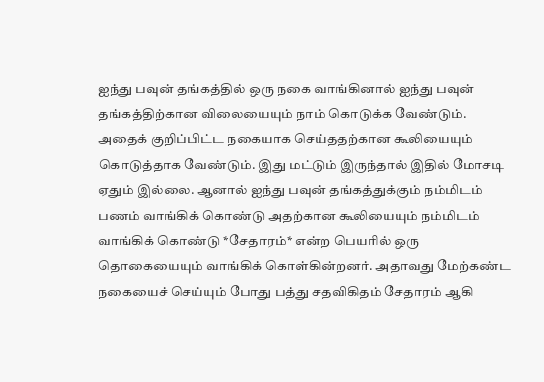ஐந்து பவுன் தங்கத்தில் ஒரு நகை வாங்கினால் ஐந்து பவுன் தங்கத்திற்கான விலையையும் நாம் கொடுக்க வேண்டும். அதைக் குறிப்பிட்ட நகையாக செய்ததற்கான கூலியையும் கொடுத்தாக வேண்டும். இது மட்டும் இருந்தால் இதில் மோசடி ஏதும் இல்லை. ஆனால் ஐந்து பவுன் தங்கத்துக்கும் நம்மிடம் பணம் வாங்கிக் கொண்டு அதற்கான கூலியையும் நம்மிடம் வாங்கிக் கொண்டு *சேதாரம்* என்ற பெயரில் ஒரு தொகையையும் வாங்கிக் கொள்கின்றனர். அதாவது மேற்கண்ட நகையைச் செய்யும் போது பத்து சதவிகிதம் சேதாரம் ஆகி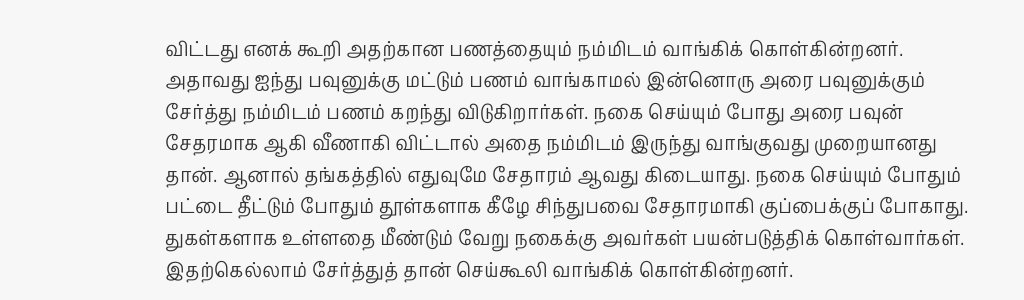விட்டது எனக் கூறி அதற்கான பணத்தையும் நம்மிடம் வாங்கிக் கொள்கின்றனர். அதாவது ஐந்து பவுனுக்கு மட்டும் பணம் வாங்காமல் இன்னொரு அரை பவுனுக்கும் சேர்த்து நம்மிடம் பணம் கறந்து விடுகிறார்கள். நகை செய்யும் போது அரை பவுன் சேதரமாக ஆகி வீணாகி விட்டால் அதை நம்மிடம் இருந்து வாங்குவது முறையானது தான். ஆனால் தங்கத்தில் எதுவுமே சேதாரம் ஆவது கிடையாது. நகை செய்யும் போதும் பட்டை தீட்டும் போதும் தூள்களாக கீழே சிந்துபவை சேதாரமாகி குப்பைக்குப் போகாது. துகள்களாக உள்ளதை மீண்டும் வேறு நகைக்கு அவர்கள் பயன்படுத்திக் கொள்வார்கள். இதற்கெல்லாம் சேர்த்துத் தான் செய்கூலி வாங்கிக் கொள்கின்றனர்.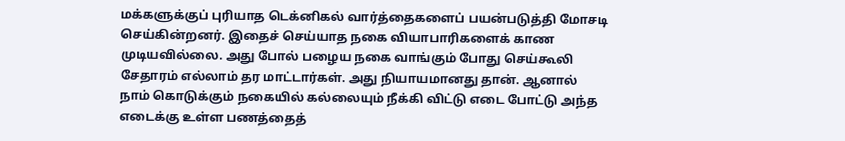மக்களுக்குப் புரியாத டெக்னிகல் வார்த்தைகளைப் பயன்படுத்தி மோசடி செய்கின்றனர். இதைச் செய்யாத நகை வியாபாரிகளைக் காண முடியவில்லை. அது போல் பழைய நகை வாங்கும் போது செய்கூலி சேதாரம் எல்லாம் தர மாட்டார்கள். அது நியாயமானது தான். ஆனால் நாம் கொடுக்கும் நகையில் கல்லையும் நீக்கி விட்டு எடை போட்டு அந்த எடைக்கு உள்ள பணத்தைத்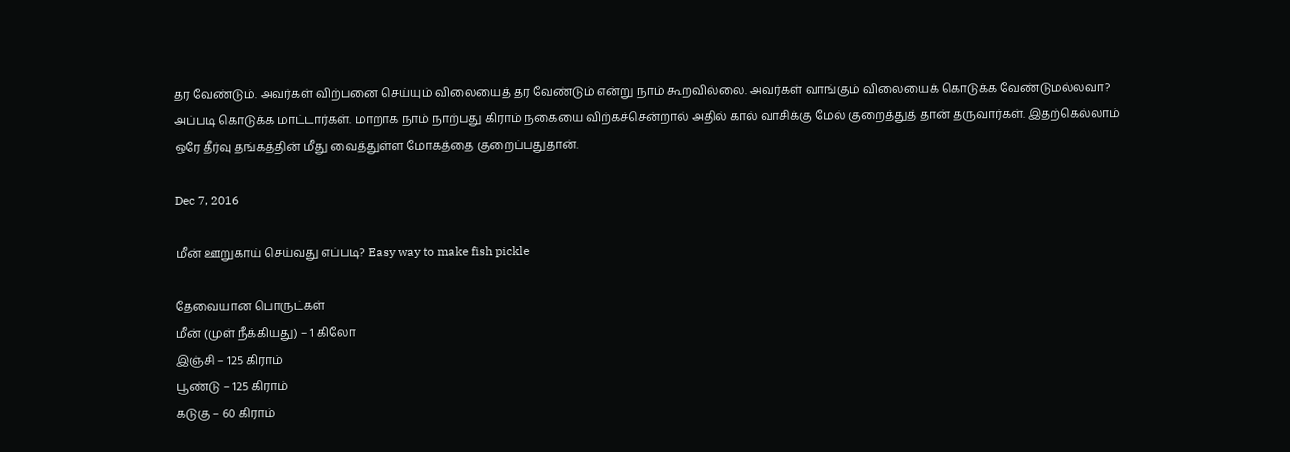தர வேண்டும். அவர்கள் விற்பனை செய்யும் விலையைத் தர வேண்டும் என்று நாம் கூறவில்லை. அவர்கள் வாங்கும் விலையைக் கொடுக்க வேண்டுமல்லவா? அப்படி கொடுக்க மாட்டார்கள். மாறாக நாம் நாற்பது கிராம் நகையை விற்கச்சென்றால் அதில் கால் வாசிக்கு மேல் குறைத்துத் தான் தருவார்கள். இதற்கெல்லாம் ஒரே தீர்வு தங்கத்தின் மீது வைத்துள்ள மோகத்தை குறைப்பதுதான்.

Dec 7, 2016

மீன் ஊறுகாய் செய்வது எப்படி? Easy way to make fish pickle

தேவையான பொருட்கள்
மீன் (முள் நீக்கியது) – 1 கிலோ
இஞ்சி – 125 கிராம்
பூண்டு – 125 கிராம்
கடுகு – 60 கிராம்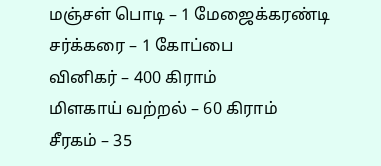மஞ்சள் பொடி – 1 மேஜைக்கரண்டி
சர்க்கரை – 1 கோப்பை
வினிகர் – 400 கிராம்
மிளகாய் வற்றல் – 60 கிராம்
சீரகம் – 35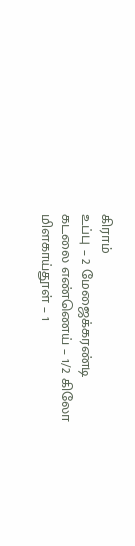கிராம்
உப்பு – 2 மேஜைக்கரண்டி
கடலை எண்ணெய் – 1/2 கிலோ
மிளகாய்தூள் – 1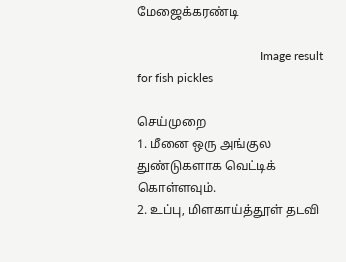மேஜைக்கரண்டி

                                         Image result for fish pickles

செய்முறை
1. மீனை ஒரு அங்குல துண்டுகளாக வெட்டிக்
கொள்ளவும்.
2. உப்பு, மிளகாய்த்தூள் தடவி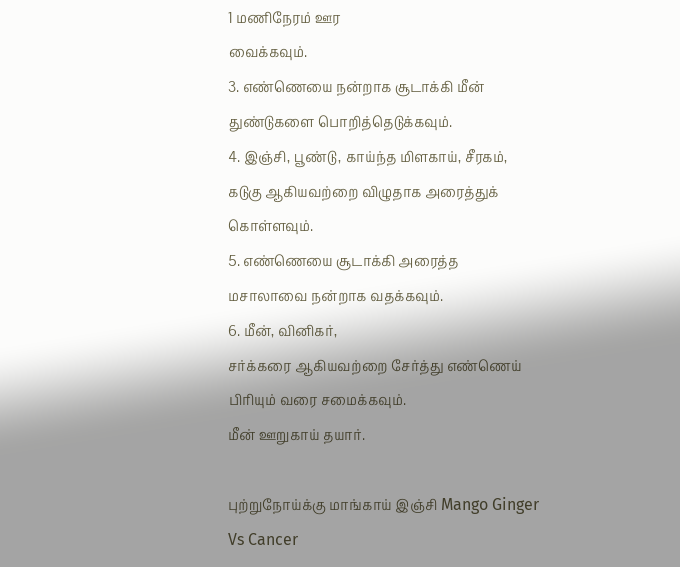1 மணிநேரம் ஊர
வைக்கவும்.
3. எண்ணெயை நன்றாக சூடாக்கி மீன்
துண்டுகளை பொறித்தெடுக்கவும்.
4. இஞ்சி, பூண்டு, காய்ந்த மிளகாய், சீரகம்,
கடுகு ஆகியவற்றை விழுதாக அரைத்துக்
கொள்ளவும்.
5. எண்ணெயை சூடாக்கி அரைத்த
மசாலாவை நன்றாக வதக்கவும்.
6. மீன், வினிகர்,
சர்க்கரை ஆகியவற்றை சேர்த்து எண்ணெய்
பிரியும் வரை சமைக்கவும்.
மீன் ஊறுகாய் தயார்.

புற்றுநோய்க்கு மாங்காய் இஞ்சி Mango Ginger Vs Cancer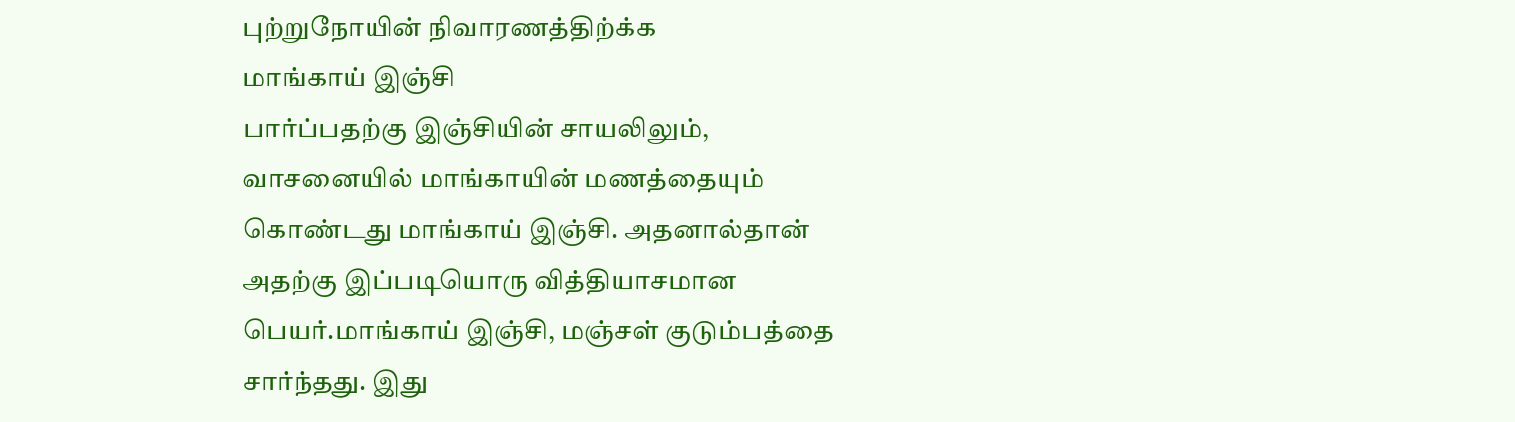புற்றுநோயின் நிவாரணத்திற்க்க
மாங்காய் இஞ்சி
பார்ப்பதற்கு இஞ்சியின் சாயலிலும், வாசனையில் மாங்காயின் மணத்தையும் கொண்டது மாங்காய் இஞ்சி. அதனால்தான் அதற்கு இப்படியொரு வித்தியாசமான பெயர்.மாங்காய் இஞ்சி, மஞ்சள் குடும்பத்தை சார்ந்தது. இது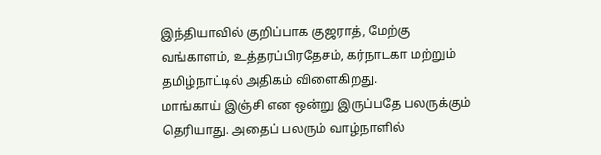இந்தியாவில் குறிப்பாக குஜராத், மேற்கு வங்காளம், உத்தரப்பிரதேசம், கர்நாடகா மற்றும் தமிழ்நாட்டில் அதிகம் விளைகிறது.
மாங்காய் இஞ்சி என ஒன்று இருப்பதே பலருக்கும் தெரியாது. அதைப் பலரும் வாழ்நாளில்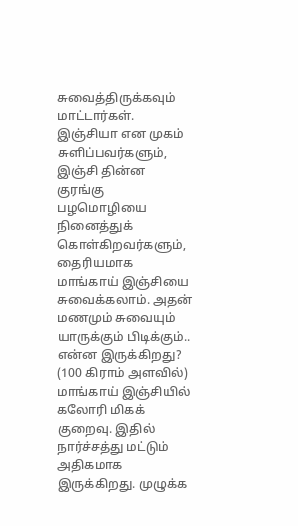சுவைத்திருக்கவும் மாட்டார்கள். இஞ்சியா என முகம் சுளிப்பவர்களும், இஞ்சி தின்ன குரங்கு பழமொழியை நினைத்துக் கொள்கிறவர்களும், தைரியமாக மாங்காய் இஞ்சியை சுவைக்கலாம். அதன் மணமும் சுவையும் யாருக்கும் பிடிக்கும்..
என்ன இருக்கிறது? (100 கிராம் அளவில்)
மாங்காய் இஞ்சியில் கலோரி மிகக் குறைவு. இதில் நார்ச்சத்து மட்டும் அதிகமாக இருக்கிறது. முழுக்க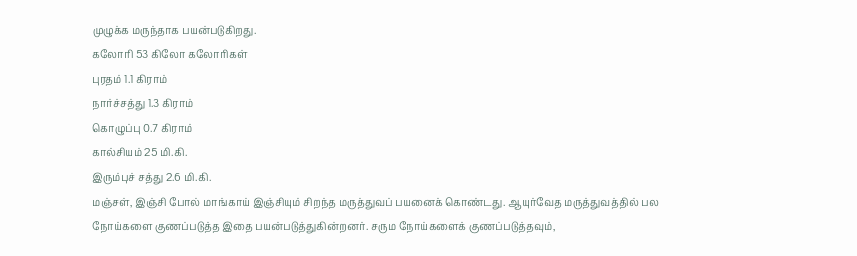முழுக்க மருந்தாக பயன்படுகிறது.
கலோரி 53 கிலோ கலோரிகள்
புரதம் 1.1 கிராம்
நார்ச்சத்து 1.3 கிராம்
கொழுப்பு 0.7 கிராம்
கால்சியம் 25 மி.கி.
இரும்புச் சத்து 2.6 மி.கி.
மஞ்சள், இஞ்சி போல் மாங்காய் இஞ்சியும் சிறந்த மருத்துவப் பயனைக் கொண்டது. ஆயுர்வேத மருத்துவத்தில் பல நோய்களை குணப்படுத்த இதை பயன்படுத்துகின்றனர். சரும நோய்களைக் குணப்படுத்தவும்,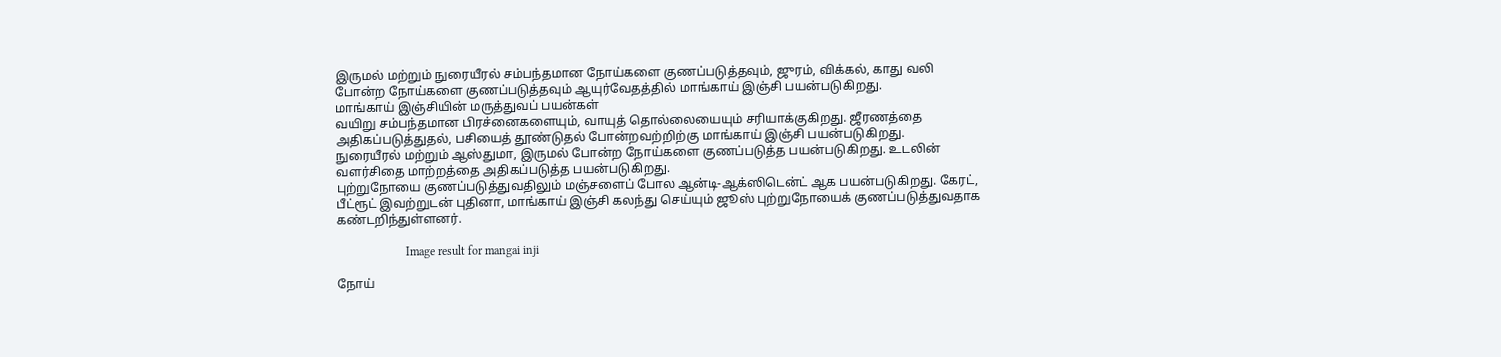இருமல் மற்றும் நுரையீரல் சம்பந்தமான நோய்களை குணப்படுத்தவும், ஜுரம், விக்கல், காது வலி போன்ற நோய்களை குணப்படுத்தவும் ஆயுர்வேதத்தில் மாங்காய் இஞ்சி பயன்படுகிறது.
மாங்காய் இஞ்சியின் மருத்துவப் பயன்கள்
வயிறு சம்பந்தமான பிரச்னைகளையும், வாயுத் தொல்லையையும் சரியாக்குகிறது. ஜீரணத்தை அதிகப்படுத்துதல், பசியைத் தூண்டுதல் போன்றவற்றிற்கு மாங்காய் இஞ்சி பயன்படுகிறது.
நுரையீரல் மற்றும் ஆஸ்துமா, இருமல் போன்ற நோய்களை குணப்படுத்த பயன்படுகிறது. உடலின் வளர்சிதை மாற்றத்தை அதிகப்படுத்த பயன்படுகிறது.
புற்றுநோயை குணப்படுத்துவதிலும் மஞ்சளைப் போல ஆன்டி-ஆக்ஸிடென்ட் ஆக பயன்படுகிறது. கேரட், பீட்ரூட் இவற்றுடன் புதினா, மாங்காய் இஞ்சி கலந்து செய்யும் ஜூஸ் புற்றுநோயைக் குணப்படுத்துவதாக கண்டறிந்துள்ளனர்.

                       Image result for mangai inji

நோய்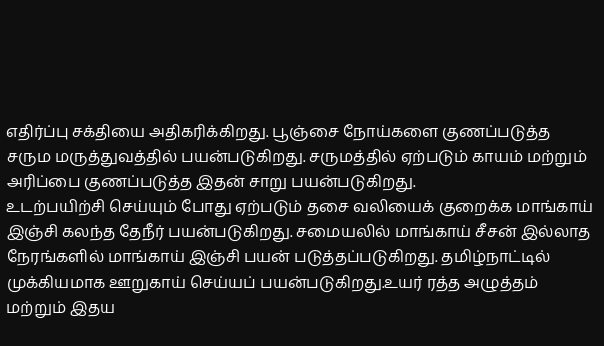எதிர்ப்பு சக்தியை அதிகரிக்கிறது. பூஞ்சை நோய்களை குணப்படுத்த சரும மருத்துவத்தில் பயன்படுகிறது. சருமத்தில் ஏற்படும் காயம் மற்றும் அரிப்பை குணப்படுத்த இதன் சாறு பயன்படுகிறது.
உடற்பயிற்சி செய்யும் போது ஏற்படும் தசை வலியைக் குறைக்க மாங்காய் இஞ்சி கலந்த தேநீர் பயன்படுகிறது. சமையலில் மாங்காய் சீசன் இல்லாத நேரங்களில் மாங்காய் இஞ்சி பயன் படுத்தப்படுகிறது. தமிழ்நாட்டில் முக்கியமாக ஊறுகாய் செய்யப் பயன்படுகிறது.உயர் ரத்த அழுத்தம் மற்றும் இதய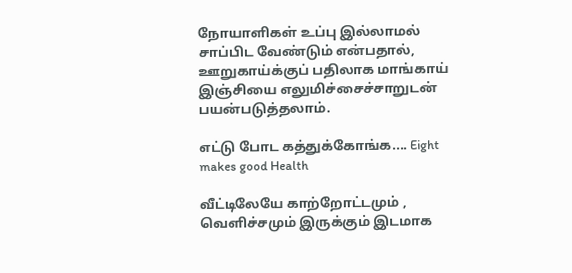நோயாளிகள் உப்பு இல்லாமல் சாப்பிட வேண்டும் என்பதால், ஊறுகாய்க்குப் பதிலாக மாங்காய் இஞ்சியை எலுமிச்சைச்சாறுடன் பயன்படுத்தலாம்.

எட்டு போட கத்துக்கோங்க.... Eight makes good Health

வீட்டிலேயே காற்றோட்டமும் , வெளிச்சமும் இருக்கும் இடமாக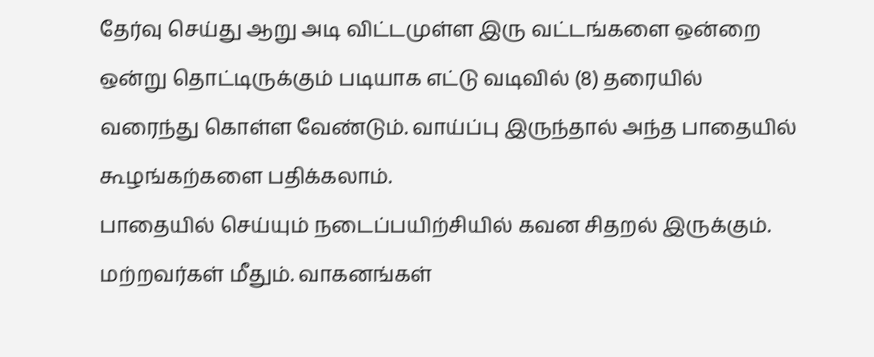தேர்வு செய்து ஆறு அடி விட்டமுள்ள இரு வட்டங்களை ஒன்றை ஒன்று தொட்டிருக்கும் படியாக எட்டு வடிவில் (8) தரையில் வரைந்து கொள்ள வேண்டும். வாய்ப்பு இருந்தால் அந்த பாதையில் கூழங்கற்களை பதிக்கலாம்.
பாதையில் செய்யும் நடைப்பயிற்சியில் கவன சிதறல் இருக்கும். மற்றவர்கள் மீதும். வாகனங்கள்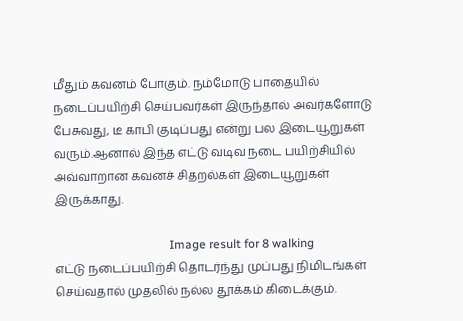மீதும் கவனம் போகும். நம்மோடு பாதையில் நடைப்பயிற்சி செய்பவர்கள் இருந்தால் அவர்களோடு பேசுவது, டீ காபி குடிப்பது என்று பல இடையூறுகள் வரும்.ஆனால் இந்த எட்டு வடிவ நடை பயிற்சியில் அவ்வாறான கவனச் சிதறல்கள் இடையூறுகள் இருக்காது.

                                      Image result for 8 walking
எட்டு நடைப்பயிற்சி தொடர்ந்து முப்பது நிமிடங்கள் செய்வதால் முதலில் நல்ல தூக்கம் கிடைக்கும்.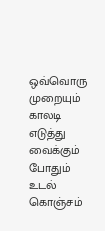ஒவ்வொரு முறையும் காலடி எடுத்து வைக்கும் போதும் உடல் கொஞ்சம்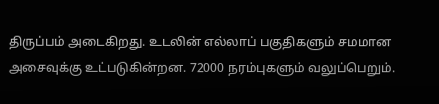திருப்பம் அடைகிறது. உடலின் எல்லாப் பகுதிகளும் சமமான அசைவுக்கு உட்படுகின்றன. 72000 நரம்புகளும் வலுப்பெறும்.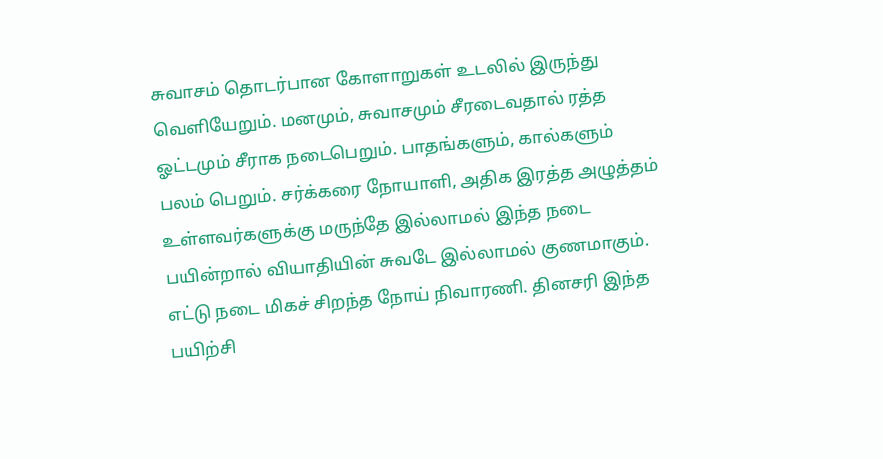சுவாசம் தொடர்பான கோளாறுகள் உடலில் இருந்து வெளியேறும். மனமும், சுவாசமும் சீரடைவதால் ரத்த ஓட்டமும் சீராக நடைபெறும். பாதங்களும், கால்களும் பலம் பெறும். சர்க்கரை நோயாளி, அதிக இரத்த அழுத்தம் உள்ளவர்களுக்கு மருந்தே இல்லாமல் இந்த நடை பயின்றால் வியாதியின் சுவடே இல்லாமல் குணமாகும். எட்டு நடை மிகச் சிறந்த நோய் நிவாரணி. தினசரி இந்த பயிற்சி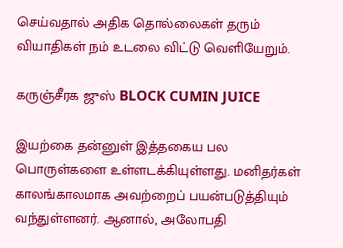செய்வதால் அதிக தொல்லைகள் தரும் வியாதிகள் நம் உடலை விட்டு வெளியேறும்.

கருஞ்சீரக ஜுஸ் BLOCK CUMIN JUICE

இயற்கை தன்னுள் இத்தகைய பல பொருள்களை உள்ளடக்கியுள்ளது. மனிதர்கள் காலங்காலமாக அவற்றைப் பயன்படுத்தியும் வந்துள்ளனர். ஆனால், அலோபதி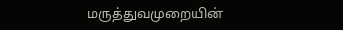மருத்துவமுறையின்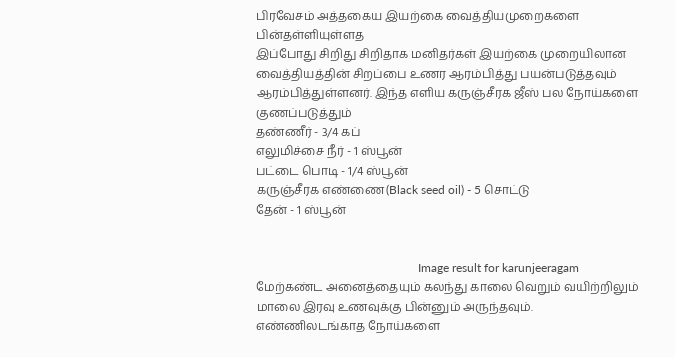பிரவேசம் அத்தகைய இயற்கை வைத்தியமுறைகளை பின்தள்ளியுள்ளத
இப்போது சிறிது சிறிதாக மனிதர்கள் இயற்கை முறையிலான வைத்தியத்தின் சிறப்பை உணர ஆரம்பித்து பயன்படுத்தவும் ஆரம்பித்துள்ளனர். இந்த எளிய கருஞ்சீரக ஜீஸ் பல நோய்களை குணப்படுத்தும்
தண்ணீர் - 3/4 கப்
எலுமிச்சை நீர் - 1 ஸ்பூன்
பட்டை பொடி - 1/4 ஸ்பூன்
கருஞ்சீரக எண்ணை(Black seed oil) - 5 சொட்டு
தேன் - 1 ஸ்பூன்


                                                      Image result for karunjeeragam
மேற்கண்ட அனைத்தையும் கலந்து காலை வெறும் வயிற்றிலும் மாலை இரவு உணவுக்கு பின்னும் அருந்தவும்.
எண்ணிலடங்காத நோய்களை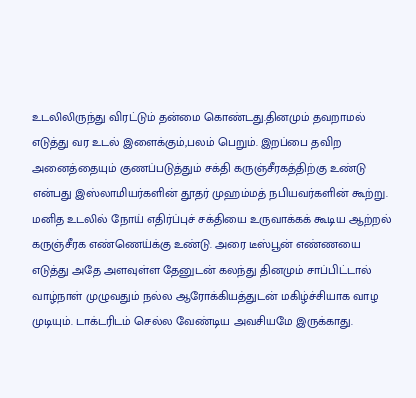உடலிலிருந்து விரட்டும் தன்மை கொண்டது.தினமும் தவறாமல் எடுத்து வர உடல் இளைக்கும்,பலம் பெறும். இறப்பை தவிற அனைத்தையும் குணப்படுத்தும் சக்தி கருஞ்சீரகத்திற்கு உண்டு என்பது இஸ்லாமியர்களின் தூதர் முஹம்மத் நபியவர்களின் கூற்று.
மனித உடலில் நோய் எதிர்ப்புச் சக்தியை உருவாக்கக் கூடிய ஆற்றல் கருஞ்சீரக எண்ணெய்க்கு உண்டு. அரை டீஸ்பூன் எண்ணயை எடுத்து அதே அளவுள்ள தேனுடன் கலந்து தினமும் சாப்பிட்டால் வாழ்நாள் முழுவதும் நல்ல ஆரோக்கியத்துடன் மகிழ்ச்சியாக வாழ முடியும். டாக்டரிடம் செல்ல வேண்டிய அவசியமே இருக்காது.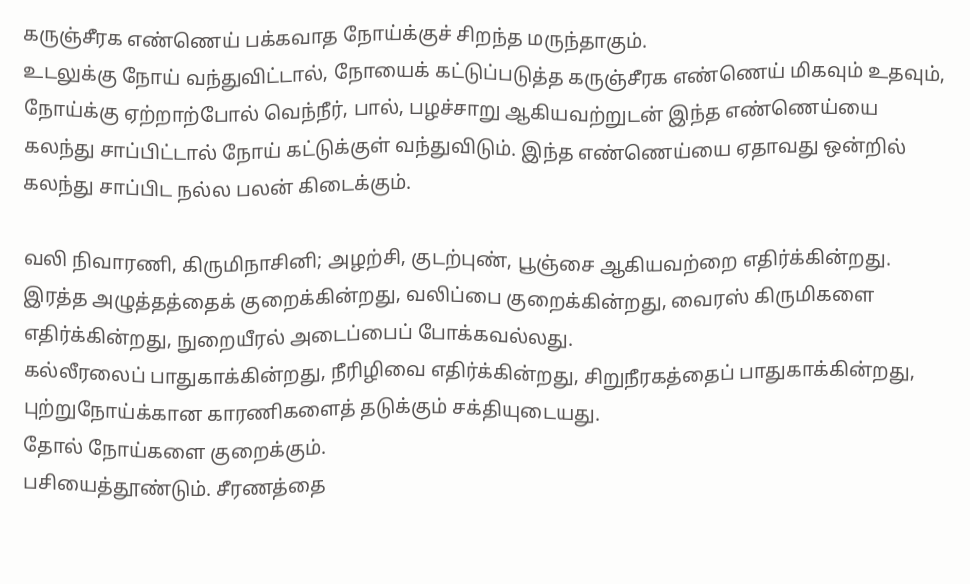கருஞ்சீரக எண்ணெய் பக்கவாத நோய்க்குச் சிறந்த மருந்தாகும்.
உடலுக்கு நோய் வந்துவிட்டால், நோயைக் கட்டுப்படுத்த கருஞ்சீரக எண்ணெய் மிகவும் உதவும், நோய்க்கு ஏற்றாற்போல் வெந்நீர், பால், பழச்சாறு ஆகியவற்றுடன் இந்த எண்ணெய்யை கலந்து சாப்பிட்டால் நோய் கட்டுக்குள் வந்துவிடும். இந்த எண்ணெய்யை ஏதாவது ஒன்றில் கலந்து சாப்பிட நல்ல பலன் கிடைக்கும்.

வலி நிவாரணி, கிருமிநாசினி; அழற்சி, குடற்புண், பூஞ்சை ஆகியவற்றை எதிர்க்கின்றது.
இரத்த அழுத்தத்தைக் குறைக்கின்றது, வலிப்பை குறைக்கின்றது, வைரஸ் கிருமிகளை எதிர்க்கின்றது, நுறையீரல் அடைப்பைப் போக்கவல்லது.
கல்லீரலைப் பாதுகாக்கின்றது, நீரிழிவை எதிர்க்கின்றது, சிறுநீரகத்தைப் பாதுகாக்கின்றது, புற்றுநோய்க்கான காரணிகளைத் தடுக்கும் சக்தியுடையது.
தோல் நோய்களை குறைக்கும்.
பசியைத்தூண்டும். சீரணத்தை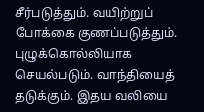சீர்படுத்தும். வயிற்றுப் போக்கை குணப்படுத்தும். புழுக்கொல்லியாக செயல்படும். வாந்தியைத் தடுக்கும். இதய வலியை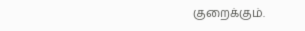குறைக்கும்.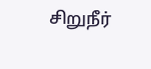சிறுநீர்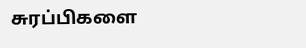சுரப்பிகளை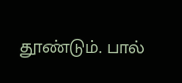தூண்டும். பால்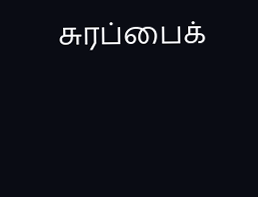சுரப்பைக்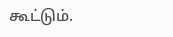கூட்டும்.